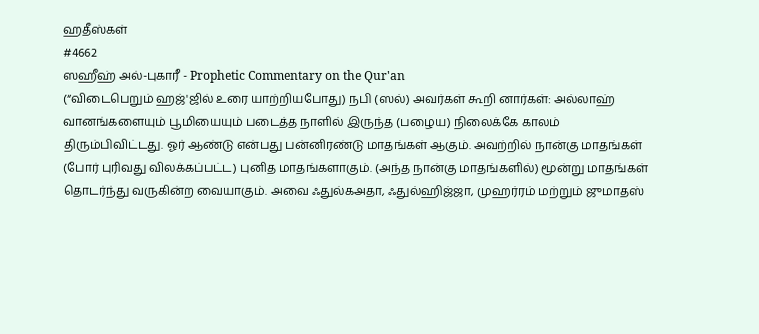ஹதீஸ்கள்
#4662
ஸஹீஹ் அல்-புகாரீ - Prophetic Commentary on the Qur'an
(“விடைபெறும் ஹஜ்'ஜில் உரை யாற்றியபோது) நபி (ஸல்) அவர்கள் கூறி னார்கள்: அல்லாஹ் வானங்களையும் பூமியையும் படைத்த நாளில் இருந்த (பழைய) நிலைக்கே காலம் திரும்பிவிட்டது. ஓர் ஆண்டு என்பது பன்னிரண்டு மாதங்கள் ஆகும். அவற்றில் நான்கு மாதங்கள் (போர் புரிவது விலக்கப்பட்ட) புனித மாதங்களாகும். (அந்த நான்கு மாதங்களில்) மூன்று மாதங்கள் தொடர்ந்து வருகின்ற வையாகும். அவை ஃதுல்கஅதா, ஃதுல்ஹிஜ்ஜா, முஹர்ரம் மற்றும் ஜுமாதஸ்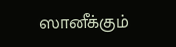ஸானீக்கும்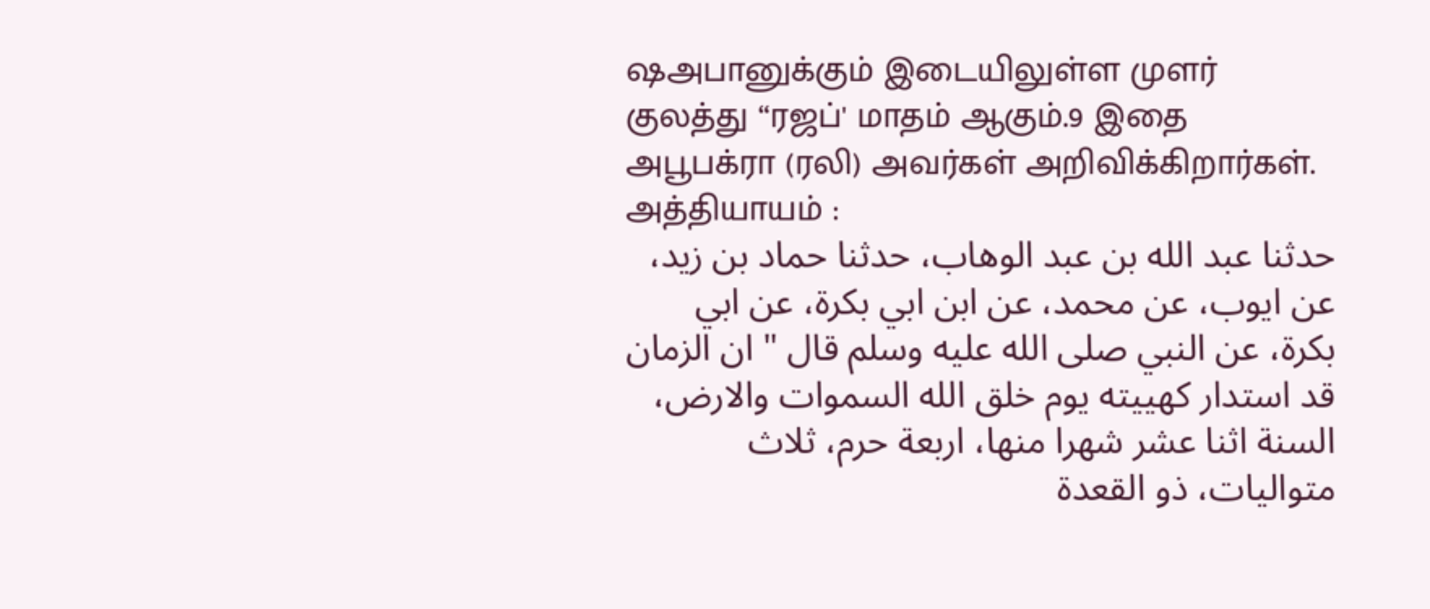ஷஅபானுக்கும் இடையிலுள்ள முளர் குலத்து “ரஜப்' மாதம் ஆகும்.9 இதை அபூபக்ரா (ரலி) அவர்கள் அறிவிக்கிறார்கள். அத்தியாயம் :
حدثنا عبد الله بن عبد الوهاب، حدثنا حماد بن زيد، عن ايوب، عن محمد، عن ابن ابي بكرة، عن ابي بكرة، عن النبي صلى الله عليه وسلم قال " ان الزمان قد استدار كهييته يوم خلق الله السموات والارض، السنة اثنا عشر شهرا منها، اربعة حرم، ثلاث متواليات، ذو القعدة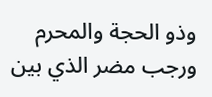وذو الحجة والمحرم ورجب مضر الذي بين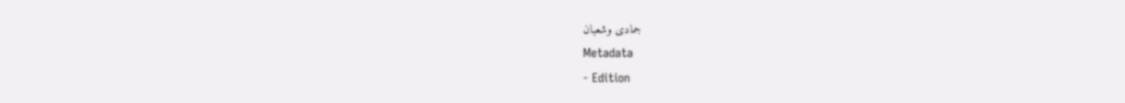جمادى وشعبان
Metadata
- Edition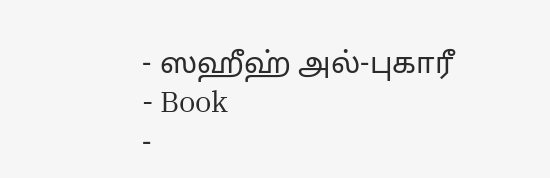- ஸஹீஹ் அல்-புகாரீ
- Book
-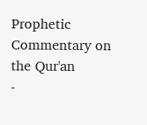Prophetic Commentary on the Qur'an
-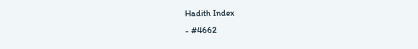Hadith Index
- #4662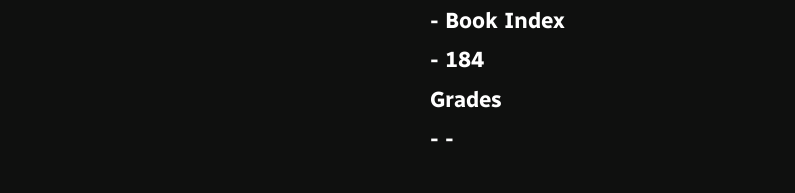- Book Index
- 184
Grades
- -